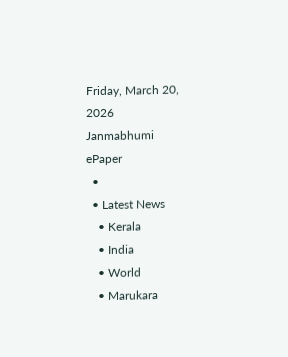Friday, March 20, 2026
Janmabhumi
ePaper
  •
  • Latest News
    • Kerala
    • India
    • World
    • Marukara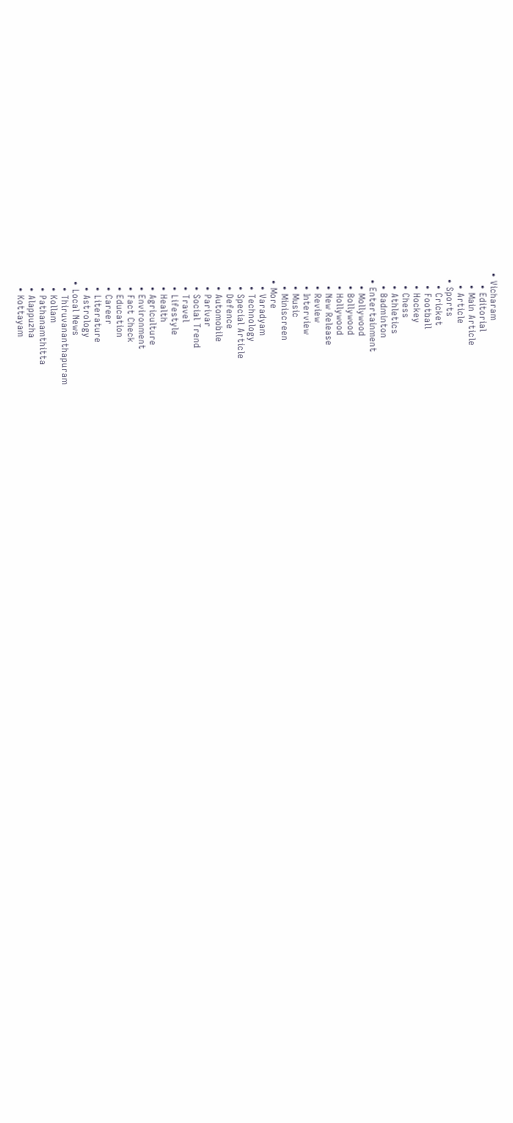• Vicharam
    • Editorial
    • Main Article
    • Article
  • Sports
    • Cricket
    • Football
    • Hockey
    • Chess
    • Athletics
    • Badminton
  • Entertainment
    • Mollywood
    • Bollywood
    • Hollywood
    • New Release
    • Review
    • Interview
    • Music
    • Miniscreen
  • More
    • Varadyam
    • Technology
    • Special Article
    • Defence
    • Automobile
    • Parivar
    • Social Trend
    • Travel
    • Lifestyle
    • Health
    • Agriculture
    • Environment
    • Fact Check
    • Education
    • Career
    • Literature
    • Astrology
  • Local News
    • Thiruvananthapuram
    • Kollam
    • Pathanamthitta
    • Alappuzha
    • Kottayam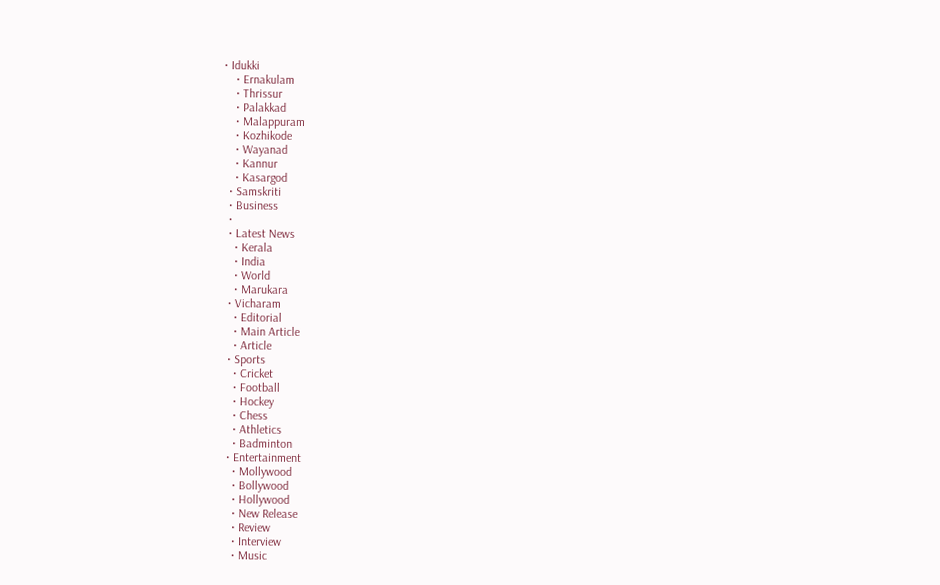• Idukki
    • Ernakulam
    • Thrissur
    • Palakkad
    • Malappuram
    • Kozhikode
    • Wayanad
    • Kannur
    • Kasargod
  • Samskriti
  • Business
  •
  • Latest News
    • Kerala
    • India
    • World
    • Marukara
  • Vicharam
    • Editorial
    • Main Article
    • Article
  • Sports
    • Cricket
    • Football
    • Hockey
    • Chess
    • Athletics
    • Badminton
  • Entertainment
    • Mollywood
    • Bollywood
    • Hollywood
    • New Release
    • Review
    • Interview
    • Music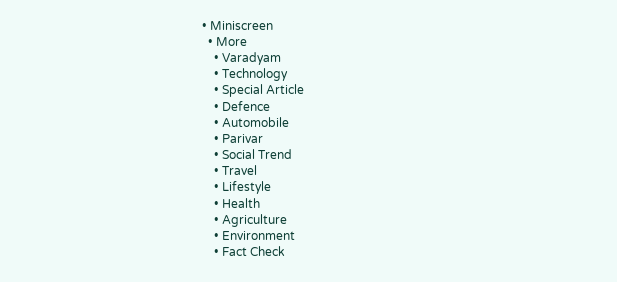• Miniscreen
  • More
    • Varadyam
    • Technology
    • Special Article
    • Defence
    • Automobile
    • Parivar
    • Social Trend
    • Travel
    • Lifestyle
    • Health
    • Agriculture
    • Environment
    • Fact Check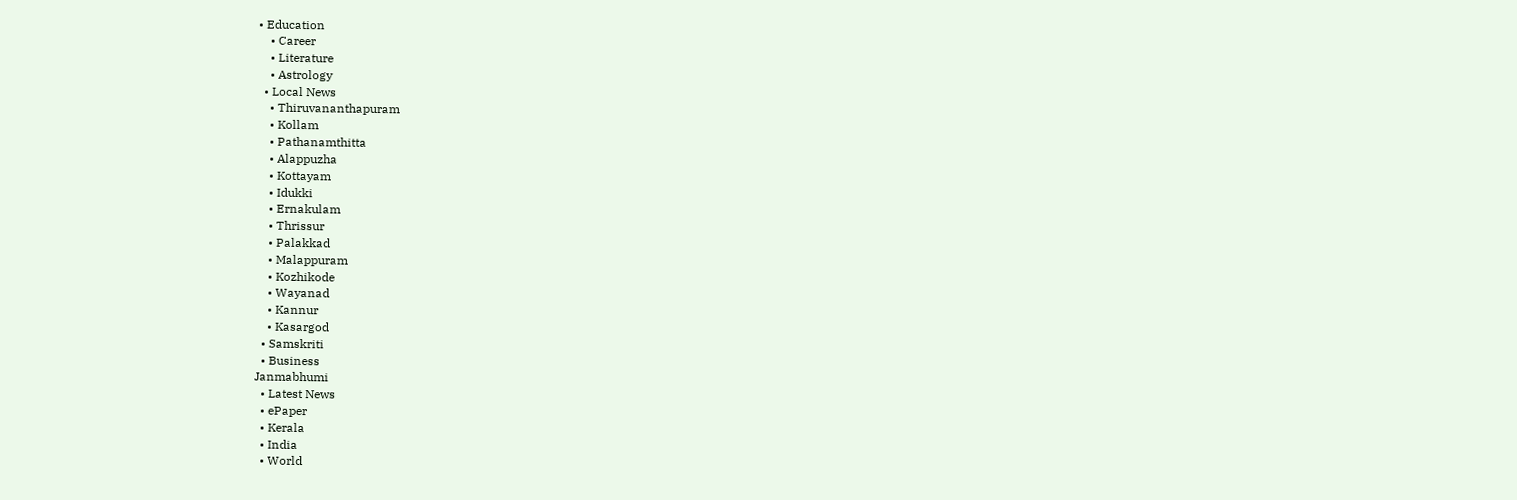• Education
    • Career
    • Literature
    • Astrology
  • Local News
    • Thiruvananthapuram
    • Kollam
    • Pathanamthitta
    • Alappuzha
    • Kottayam
    • Idukki
    • Ernakulam
    • Thrissur
    • Palakkad
    • Malappuram
    • Kozhikode
    • Wayanad
    • Kannur
    • Kasargod
  • Samskriti
  • Business
Janmabhumi
  • Latest News
  • ePaper
  • Kerala
  • India
  • World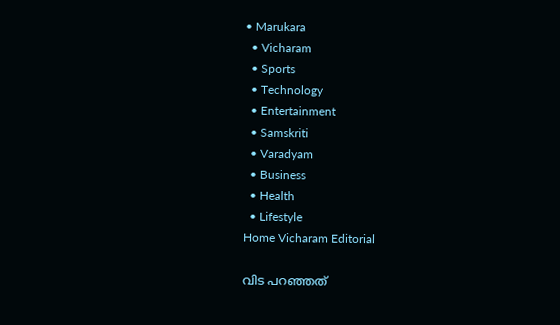• Marukara
  • Vicharam
  • Sports
  • Technology
  • Entertainment
  • Samskriti
  • Varadyam
  • Business
  • Health
  • Lifestyle
Home Vicharam Editorial

വിട പറഞ്ഞത്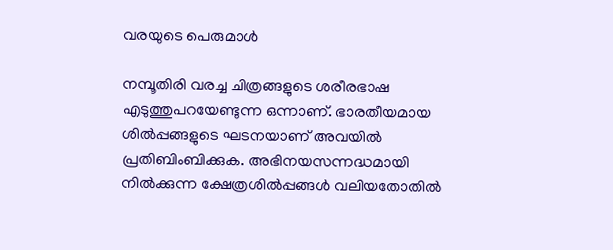വരയുടെ പെരുമാള്‍

നമ്പൂതിരി വരച്ച ചിത്രങ്ങളുടെ ശരീരഭാഷ എടുത്തുപറയേണ്ടുന്ന ഒന്നാണ്. ഭാരതീയമായ ശില്‍പ്പങ്ങളുടെ ഘടനയാണ് അവയില്‍ പ്രതിബിംബിക്കുക. അഭിനയസന്നദ്ധമായി നില്‍ക്കുന്ന ക്ഷേത്രശില്‍പ്പങ്ങള്‍ വലിയതോതില്‍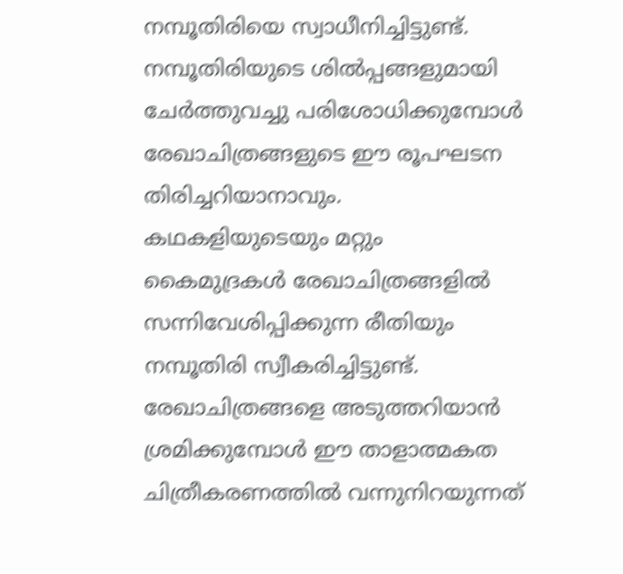നമ്പൂതിരിയെ സ്വാധീനിച്ചിട്ടുണ്ട്. നമ്പൂതിരിയുടെ ശില്‍പ്പങ്ങളുമായി ചേര്‍ത്തുവച്ചു പരിശോധിക്കുമ്പോള്‍ രേഖാചിത്രങ്ങളുടെ ഈ രൂപഘടന തിരിച്ചറിയാനാവും. കഥകളിയുടെയും മറ്റും കൈമുദ്രകള്‍ രേഖാചിത്രങ്ങളില്‍ സന്നിവേശിപ്പിക്കുന്ന രീതിയും നമ്പൂതിരി സ്വീകരിച്ചിട്ടുണ്ട്. രേഖാചിത്രങ്ങളെ അടുത്തറിയാന്‍ ശ്രമിക്കുമ്പോള്‍ ഈ താളാത്മകത ചിത്രീകരണത്തില്‍ വന്നുനിറയുന്നത്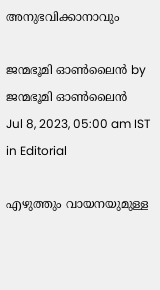അനുഭവിക്കാനാവും

ജന്മഭൂമി ഓണ്‍ലൈന്‍ by ജന്മഭൂമി ഓണ്‍ലൈന്‍
Jul 8, 2023, 05:00 am IST
in Editorial

എഴുത്തും വായനയുമുള്ള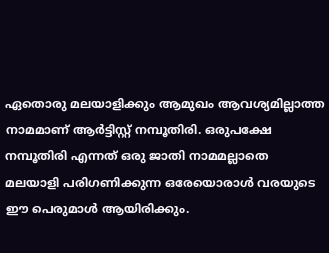ഏതൊരു മലയാളിക്കും ആമുഖം ആവശ്യമില്ലാത്ത നാമമാണ് ആര്‍ട്ടിസ്റ്റ് നമ്പൂതിരി. ഒരുപക്ഷേ നമ്പൂതിരി എന്നത് ഒരു ജാതി നാമമല്ലാതെ മലയാളി പരിഗണിക്കുന്ന ഒരേയൊരാള്‍ വരയുടെ ഈ പെരുമാള്‍ ആയിരിക്കും.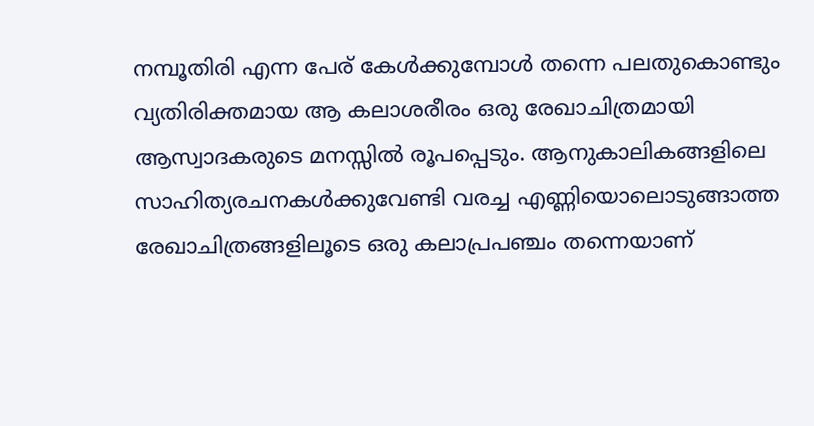നമ്പൂതിരി എന്ന പേര് കേള്‍ക്കുമ്പോള്‍ തന്നെ പലതുകൊണ്ടും വ്യതിരിക്തമായ ആ കലാശരീരം ഒരു രേഖാചിത്രമായി ആസ്വാദകരുടെ മനസ്സില്‍ രൂപപ്പെടും. ആനുകാലികങ്ങളിലെ സാഹിത്യരചനകള്‍ക്കുവേണ്ടി വരച്ച എണ്ണിയൊലൊടുങ്ങാത്ത രേഖാചിത്രങ്ങളിലൂടെ ഒരു കലാപ്രപഞ്ചം തന്നെയാണ്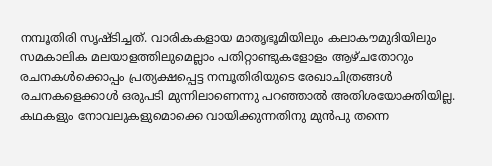നമ്പൂതിരി സൃഷ്ടിച്ചത്. വാരികകളായ മാതൃഭൂമിയിലും കലാകൗമുദിയിലും സമകാലിക മലയാളത്തിലുമെല്ലാം പതിറ്റാണ്ടുകളോളം ആഴ്ചതോറും രചനകള്‍ക്കൊപ്പം പ്രത്യക്ഷപ്പെട്ട നമ്പൂതിരിയുടെ രേഖാചിത്രങ്ങള്‍ രചനകളെക്കാള്‍ ഒരുപടി മുന്നിലാണെന്നു പറഞ്ഞാല്‍ അതിശയോക്തിയില്ല. കഥകളും നോവലുകളുമൊക്കെ വായിക്കുന്നതിനു മുന്‍പു തന്നെ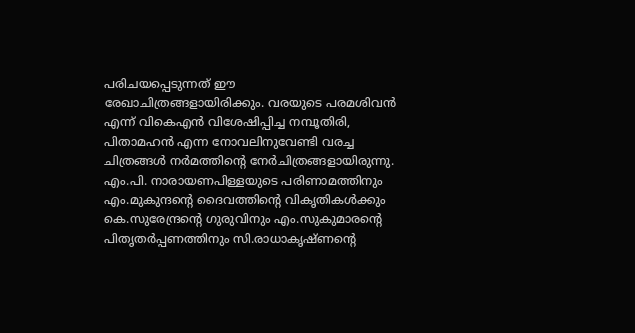പരിചയപ്പെടുന്നത് ഈ രേഖാചിത്രങ്ങളായിരിക്കും. വരയുടെ പരമശിവന്‍ എന്ന് വികെഎന്‍ വിശേഷിപ്പിച്ച നമ്പൂതിരി, പിതാമഹന്‍ എന്ന നോവലിനുവേണ്ടി വരച്ച ചിത്രങ്ങള്‍ നര്‍മത്തിന്റെ നേര്‍ചിത്രങ്ങളായിരുന്നു. എം.പി. നാരായണപിള്ളയുടെ പരിണാമത്തിനും എം.മുകുന്ദന്റെ ദൈവത്തിന്റെ വികൃതികള്‍ക്കും കെ.സുരേന്ദ്രന്റെ ഗുരുവിനും എം.സുകുമാരന്റെ പിതൃതര്‍പ്പണത്തിനും സി.രാധാകൃഷ്ണന്റെ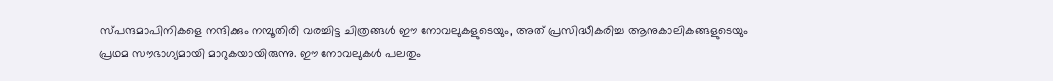സ്പന്ദമാപിനികളെ നന്ദിക്കും നമ്പൂതിരി വരച്ചിട്ട ചിത്രങ്ങള്‍ ഈ നോവലുകളുടെയും, അത് പ്രസിദ്ധീകരിച്ച ആനുകാലികങ്ങളുടെയും പ്രഥമ സൗഭാഗ്യമായി മാറുകയായിരുന്നു. ഈ നോവലുകള്‍ പലതും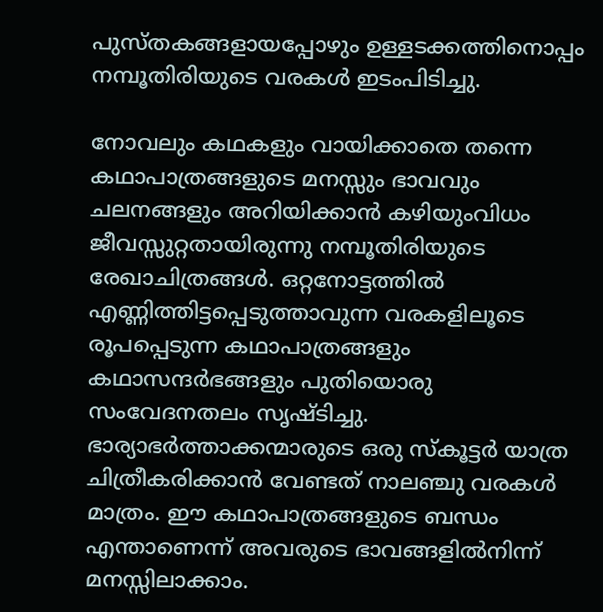പുസ്തകങ്ങളായപ്പോഴും ഉള്ളടക്കത്തിനൊപ്പം നമ്പൂതിരിയുടെ വരകള്‍ ഇടംപിടിച്ചു.

നോവലും കഥകളും വായിക്കാതെ തന്നെ കഥാപാത്രങ്ങളുടെ മനസ്സും ഭാവവും ചലനങ്ങളും അറിയിക്കാന്‍ കഴിയുംവിധം ജീവസ്സുറ്റതായിരുന്നു നമ്പൂതിരിയുടെ രേഖാചിത്രങ്ങള്‍. ഒറ്റനോട്ടത്തില്‍ എണ്ണിത്തിട്ടപ്പെടുത്താവുന്ന വരകളിലൂടെ രൂപപ്പെടുന്ന കഥാപാത്രങ്ങളും കഥാസന്ദര്‍ഭങ്ങളും പുതിയൊരു സംവേദനതലം സൃഷ്ടിച്ചു. ഭാര്യാഭര്‍ത്താക്കന്മാരുടെ ഒരു സ്‌കൂട്ടര്‍ യാത്ര ചിത്രീകരിക്കാന്‍ വേണ്ടത് നാലഞ്ചു വരകള്‍ മാത്രം. ഈ കഥാപാത്രങ്ങളുടെ ബന്ധം എന്താണെന്ന് അവരുടെ ഭാവങ്ങളില്‍നിന്ന് മനസ്സിലാക്കാം.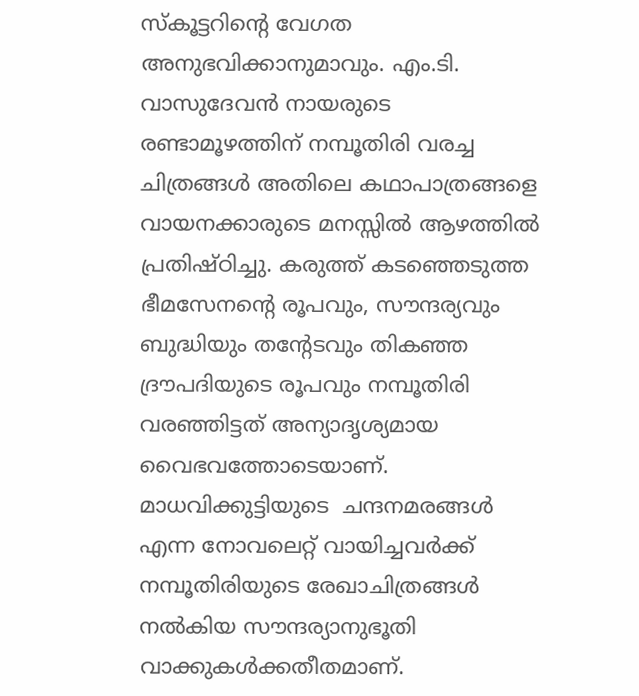സ്‌കൂട്ടറിന്റെ വേഗത അനുഭവിക്കാനുമാവും. എം.ടി. വാസുദേവന്‍ നായരുടെ രണ്ടാമൂഴത്തിന് നമ്പൂതിരി വരച്ച ചിത്രങ്ങള്‍ അതിലെ കഥാപാത്രങ്ങളെ വായനക്കാരുടെ മനസ്സില്‍ ആഴത്തില്‍ പ്രതിഷ്ഠിച്ചു. കരുത്ത് കടഞ്ഞെടുത്ത ഭീമസേനന്റെ രൂപവും, സൗന്ദര്യവും ബുദ്ധിയും തന്റേടവും തികഞ്ഞ ദ്രൗപദിയുടെ രൂപവും നമ്പൂതിരി വരഞ്ഞിട്ടത് അന്യാദൃശ്യമായ വൈഭവത്തോടെയാണ്. മാധവിക്കുട്ടിയുടെ  ചന്ദനമരങ്ങള്‍ എന്ന നോവലെറ്റ് വായിച്ചവര്‍ക്ക് നമ്പൂതിരിയുടെ രേഖാചിത്രങ്ങള്‍ നല്‍കിയ സൗന്ദര്യാനുഭൂതി വാക്കുകള്‍ക്കതീതമാണ്.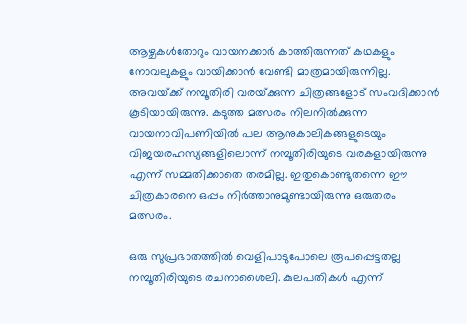ആഴ്ചകള്‍തോറും വായനക്കാര്‍ കാത്തിരുന്നത് കഥകളും  നോവലുകളും വായിക്കാന്‍ വേണ്ടി മാത്രമായിരുന്നില്ല. അവയ്‌ക്ക് നമ്പൂതിരി വരയ്‌ക്കുന്ന ചിത്രങ്ങളോട് സംവദിക്കാന്‍ കൂടിയായിരുന്നു. കടുത്ത മത്സരം നിലനില്‍ക്കുന്ന വായനാവിപണിയില്‍ പല ആനുകാലികങ്ങളുടെയും വിജയരഹസ്യങ്ങളിലൊന്ന് നമ്പൂതിരിയുടെ വരകളായിരുന്നു എന്ന് സമ്മതിക്കാതെ തരമില്ല. ഇതുകൊണ്ടുതന്നെ ഈ ചിത്രകാരനെ ഒപ്പം നിര്‍ത്താനുമുണ്ടായിരുന്നു ഒരുതരം മത്സരം.

ഒരു സുപ്രഭാതത്തില്‍ വെളിപാടുപോലെ രൂപപ്പെട്ടതല്ല നമ്പൂതിരിയുടെ രചനാശൈലി. കുലപതികള്‍ എന്ന്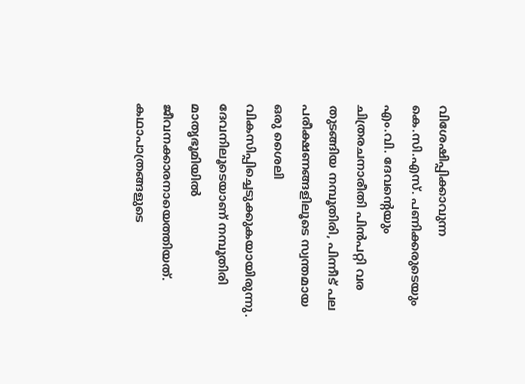വിശേഷിപ്പിക്കാവുന്ന കെ.സി.എസ്. പണിക്കരുടെയും എം.വി. ദേവന്റെയും ചിത്രരചനാരീതി പിന്‍പറ്റി വര തുടങ്ങിയ നമ്പൂതിരി, പിന്നീട് പല പരീക്ഷണങ്ങളിലൂടെ സ്വന്തമായ ഒരു ശൈലി വികസിപ്പിച്ചെടുക്കുകയായിരുന്നു. ദേവനിലൂടെയാണ് നമ്പൂതിരി മാതൃഭൂമിയില്‍ ജീവനക്കാരനായെത്തിയത്.  കഥാപാത്രങ്ങളുടെ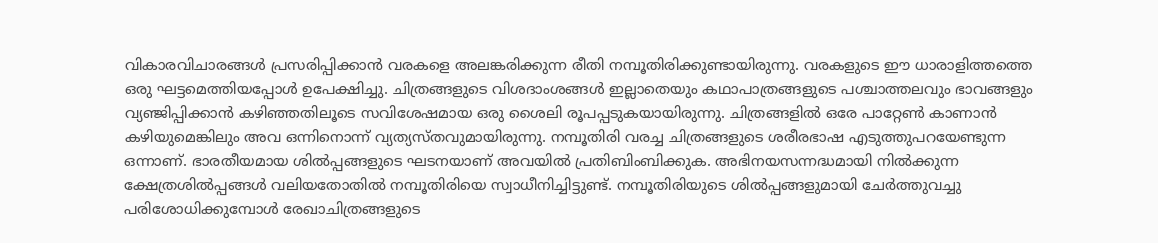വികാരവിചാരങ്ങള്‍ പ്രസരിപ്പിക്കാന്‍ വരകളെ അലങ്കരിക്കുന്ന രീതി നമ്പൂതിരിക്കുണ്ടായിരുന്നു. വരകളുടെ ഈ ധാരാളിത്തത്തെ ഒരു ഘട്ടമെത്തിയപ്പോള്‍ ഉപേക്ഷിച്ചു. ചിത്രങ്ങളുടെ വിശദാംശങ്ങള്‍ ഇല്ലാതെയും കഥാപാത്രങ്ങളുടെ പശ്ചാത്തലവും ഭാവങ്ങളും വ്യഞ്ജിപ്പിക്കാന്‍ കഴിഞ്ഞതിലൂടെ സവിശേഷമായ ഒരു ശൈലി രൂപപ്പടുകയായിരുന്നു. ചിത്രങ്ങളില്‍ ഒരേ പാറ്റേണ്‍ കാണാന്‍ കഴിയുമെങ്കിലും അവ ഒന്നിനൊന്ന് വ്യത്യസ്തവുമായിരുന്നു. നമ്പൂതിരി വരച്ച ചിത്രങ്ങളുടെ ശരീരഭാഷ എടുത്തുപറയേണ്ടുന്ന ഒന്നാണ്. ഭാരതീയമായ ശില്‍പ്പങ്ങളുടെ ഘടനയാണ് അവയില്‍ പ്രതിബിംബിക്കുക. അഭിനയസന്നദ്ധമായി നില്‍ക്കുന്ന ക്ഷേത്രശില്‍പ്പങ്ങള്‍ വലിയതോതില്‍ നമ്പൂതിരിയെ സ്വാധീനിച്ചിട്ടുണ്ട്. നമ്പൂതിരിയുടെ ശില്‍പ്പങ്ങളുമായി ചേര്‍ത്തുവച്ചു പരിശോധിക്കുമ്പോള്‍ രേഖാചിത്രങ്ങളുടെ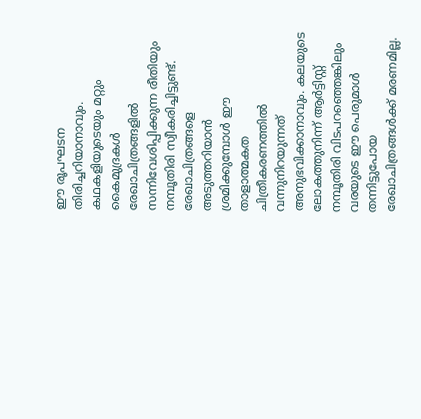ഈ രൂപഘടന തിരിച്ചറിയാനാവും. കഥകളിയുടെയും മറ്റും കൈമുദ്രകള്‍ രേഖാചിത്രങ്ങളില്‍ സന്നിവേശിപ്പിക്കുന്ന രീതിയും നമ്പൂതിരി സ്വീകരിച്ചിട്ടുണ്ട്. രേഖാചിത്രങ്ങളെ അടുത്തറിയാന്‍ ശ്രമിക്കുമ്പോള്‍ ഈ താളാത്മകത ചിത്രീകരണത്തില്‍ വന്നുനിറയുന്നത് അനുഭവിക്കാനാവും. കലയുടെ ലോകത്തുനിന്ന് ആര്‍ട്ടിസ്റ്റ് നമ്പൂതിരി വിടപറഞ്ഞെങ്കിലും വരയുടെ ഈ പെരുമാള്‍ തന്നിട്ടുപോയ രേഖാചിത്രങ്ങള്‍ക്ക് മരണമില്ല.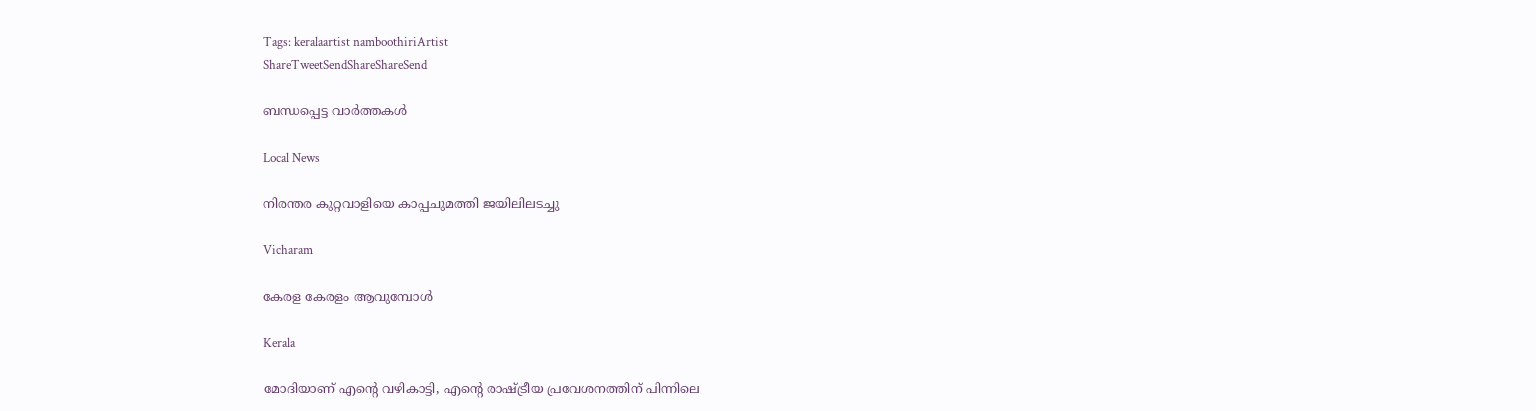Tags: keralaartist namboothiriArtist
ShareTweetSendShareShareSend

ബന്ധപ്പെട്ട വാര്‍ത്തകള്‍

Local News

നിരന്തര കുറ്റവാളിയെ കാപ്പചുമത്തി ജയിലിലടച്ചു

Vicharam

കേരള കേരളം ആവുമ്പോൾ

Kerala

മോദിയാണ് എന്റെ വഴികാട്ടി, എന്റെ രാഷ്‌ട്രീയ പ്രവേശനത്തിന് പിന്നിലെ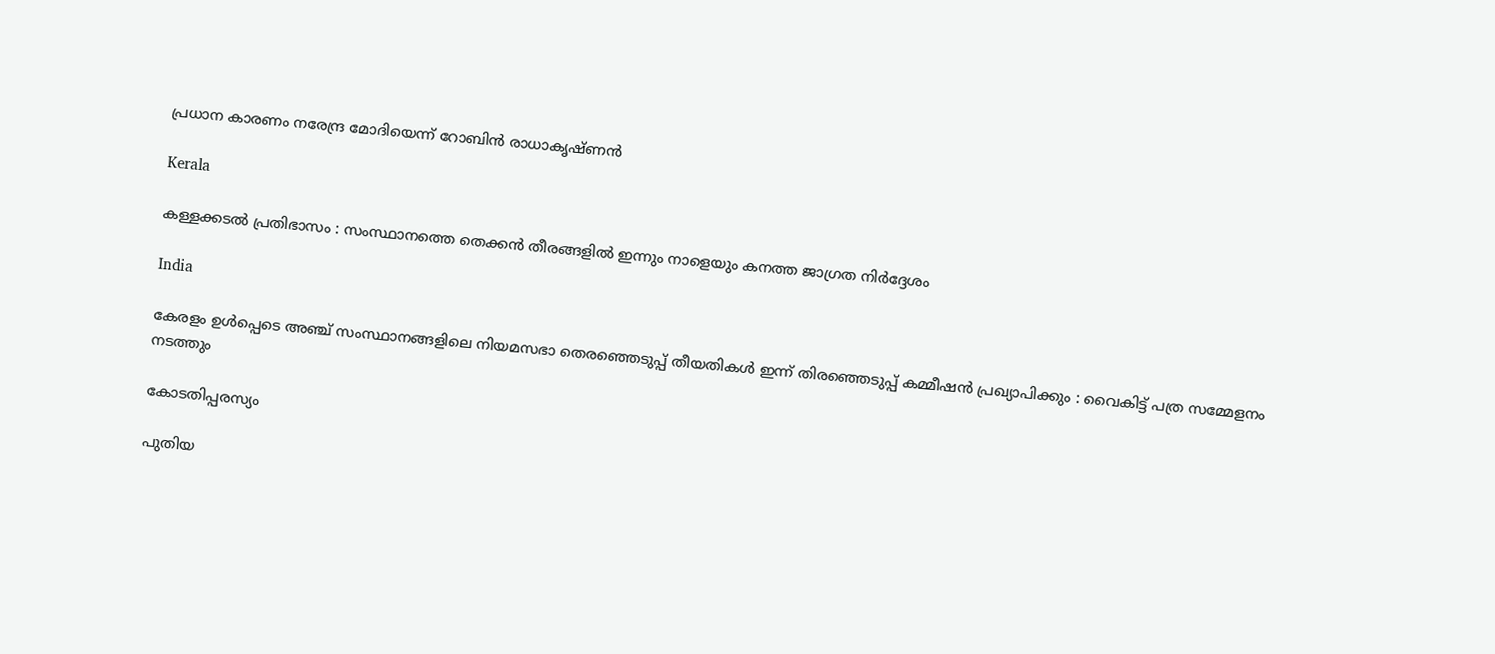പ്രധാന കാരണം നരേന്ദ്ര മോദിയെന്ന് റോബിൻ രാധാകൃഷ്ണന്‍

Kerala

കള്ളക്കടൽ പ്രതിഭാസം : സംസ്ഥാനത്തെ തെക്കൻ തീരങ്ങളിൽ ഇന്നും നാളെയും കനത്ത ജാഗ്രത നിർദ്ദേശം

India

കേരളം ഉൾപ്പെടെ അഞ്ച് സംസ്ഥാനങ്ങളിലെ നിയമസഭാ തെരഞ്ഞെടുപ്പ് തീയതികൾ ഇന്ന് തിരഞ്ഞെടുപ്പ് കമ്മീഷൻ പ്രഖ്യാപിക്കും : വൈകിട്ട് പത്ര സമ്മേളനം നടത്തും

കോടതിപ്പരസ്യം

പുതിയ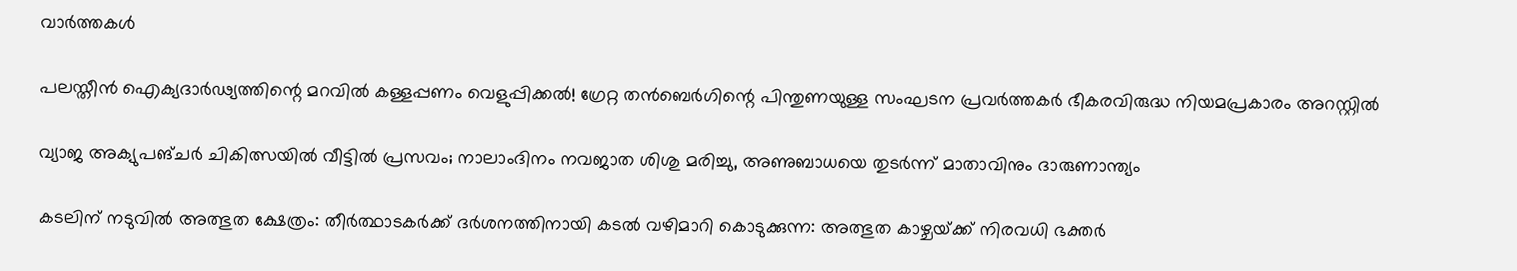വാര്‍ത്തകള്‍

പലസ്തീൻ ഐക്യദാർഢ്യത്തിന്റെ മറവിൽ കള്ളപ്പണം വെളുപ്പിക്കൽ! ഗ്രേറ്റ തന്‍ബെര്‍ഗിന്റെ പിന്തുണയുള്ള സംഘടന പ്രവർത്തകർ ഭീകരവിരുദ്ധ നിയമപ്രകാരം അറസ്റ്റിൽ

വ്യാജ അക്യുപങ്ചർ ചികിത്സയിൽ വീട്ടിൽ പ്രസവം; നാലാംദിനം നവജാത ശിശു മരിച്ചു, അണുബാധയെ തുടർന്ന് മാതാവിനും ദാരുണാന്ത്യം

കടലിന് നടുവില്‍ അത്ഭുത ക്ഷേത്രം: തീര്‍ത്ഥാടകര്‍ക്ക് ദര്‍ശനത്തിനായി കടല്‍ വഴിമാറി കൊടുക്കുന്ന: അത്ഭുത കാഴ്ചയ്‌ക്ക് നിരവധി ഭക്തര്‍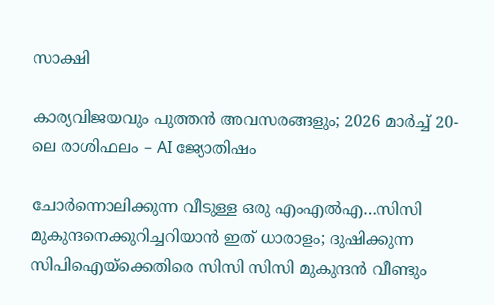സാക്ഷി

കാര്യവിജയവും പുത്തൻ അവസരങ്ങളും; 2026 മാർച്ച് 20-ലെ രാശിഫലം – AI ജ്യോതിഷം

ചോര്‍ന്നൊലിക്കുന്ന വീടുള്ള ഒരു എംഎല്‍എ…സിസി മുകുന്ദനെക്കുറിച്ചറിയാന്‍ ഇത് ധാരാളം; ദുഷിക്കുന്ന സിപിഐയ്‌ക്കെതിരെ സിസി സിസി മുകുന്ദന്‍ വീണ്ടും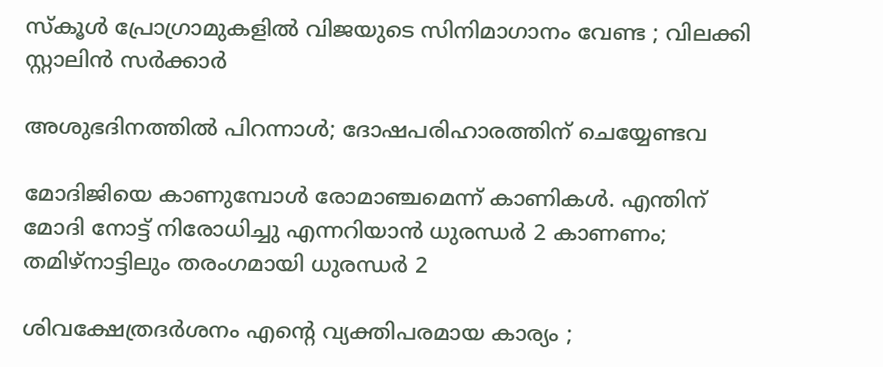സ്കൂൾ പ്രോഗ്രാമുകളിൽ വിജയുടെ സിനിമാഗാനം വേണ്ട ; വിലക്കി സ്റ്റാലിൻ സർക്കാർ

അശുഭദിനത്തിൽ പിറന്നാൾ; ദോഷപരിഹാരത്തിന് ചെയ്യേണ്ടവ

മോദിജിയെ കാണുമ്പോള്‍ രോമാഞ്ചമെന്ന് കാണികള്‍. എന്തിന് മോദി നോട്ട് നിരോധിച്ചു എന്നറിയാന്‍ ധുരന്ധര്‍ 2 കാണണം; തമിഴ്നാട്ടിലും തരംഗമായി ധുരന്ധര്‍ 2

ശിവക്ഷേത്രദർശനം എന്റെ വ്യക്തിപരമായ കാര്യം ;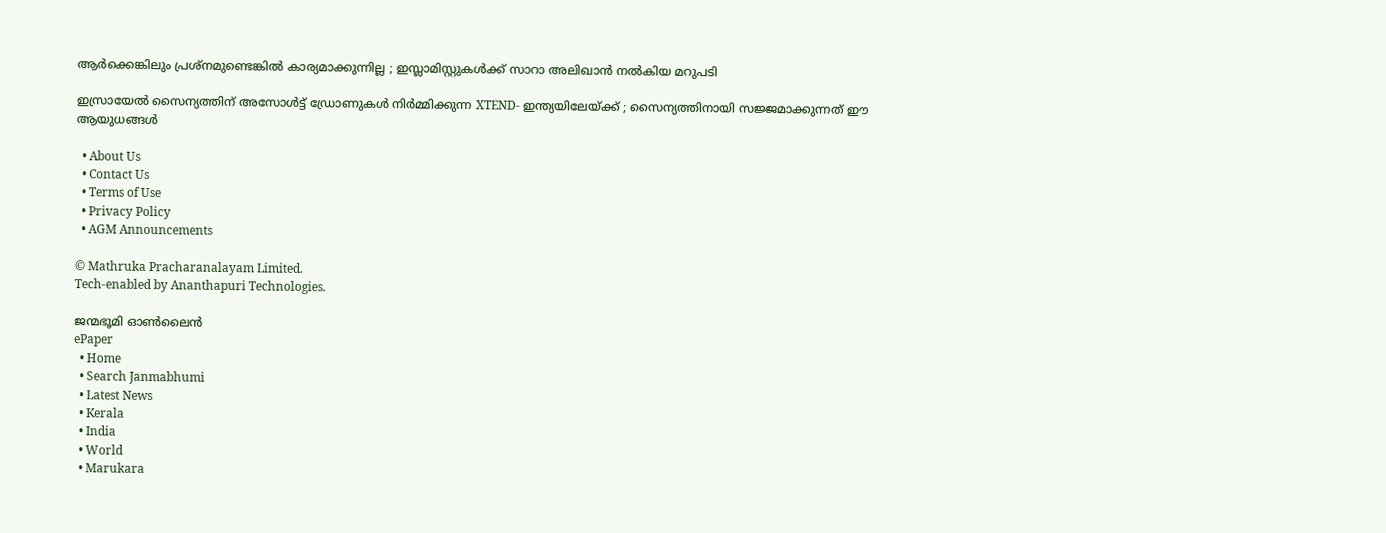ആർക്കെങ്കിലും പ്രശ്‌നമുണ്ടെങ്കിൽ കാര്യമാക്കുന്നില്ല ; ഇസ്ലാമിസ്റ്റുകൾക്ക് സാറാ അലിഖാൻ നൽകിയ മറുപടി

ഇസ്രായേൽ സൈന്യത്തിന് അസോൾട്ട് ഡ്രോണുകൾ നിർമ്മിക്കുന്ന XTEND- ഇന്ത്യയിലേയ്‌ക്ക് ; സൈന്യത്തിനായി സജ്ജമാക്കുന്നത് ഈ ആയുധങ്ങൾ

  • About Us
  • Contact Us
  • Terms of Use
  • Privacy Policy
  • AGM Announcements

© Mathruka Pracharanalayam Limited.
Tech-enabled by Ananthapuri Technologies.

ജന്മഭൂമി ഓണ്‍ലൈന്‍
ePaper
  • Home
  • Search Janmabhumi
  • Latest News
  • Kerala
  • India
  • World
  • Marukara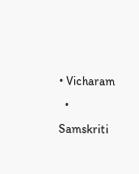• Vicharam
  • Samskriti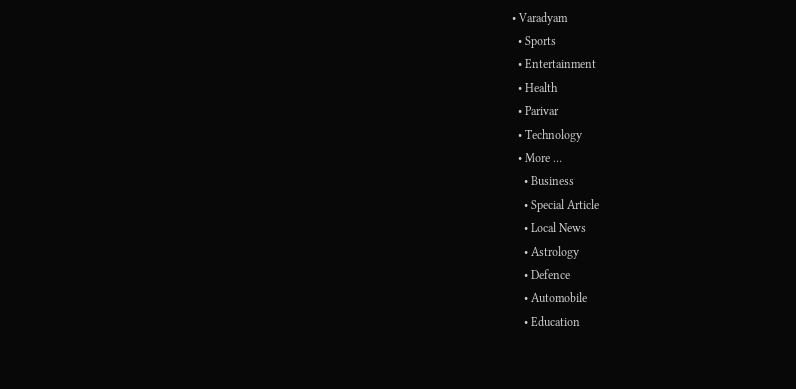• Varadyam
  • Sports
  • Entertainment
  • Health
  • Parivar
  • Technology
  • More …
    • Business
    • Special Article
    • Local News
    • Astrology
    • Defence
    • Automobile
    • Education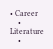• Career
    • Literature
    •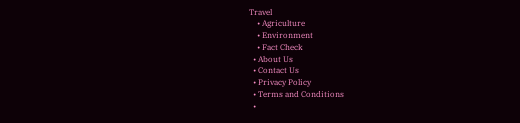Travel
    • Agriculture
    • Environment
    • Fact Check
  • About Us
  • Contact Us
  • Privacy Policy
  • Terms and Conditions
  •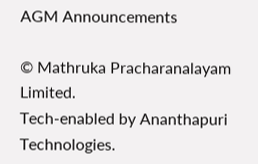AGM Announcements

© Mathruka Pracharanalayam Limited.
Tech-enabled by Ananthapuri Technologies.